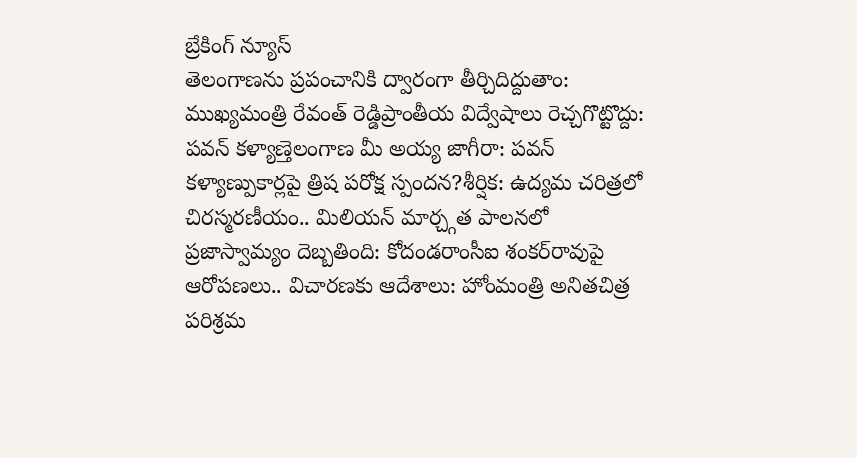బ్రేకింగ్ న్యూస్
తెలంగాణను ప్రపంచానికి ద్వారంగా తీర్చిదిద్దుతాం: ముఖ్యమంత్రి రేవంత్ రెడ్డిప్రాంతీయ విద్వేషాలు రెచ్చగొట్టొద్దు: పవన్ కళ్యాణ్తెలంగాణ మీ అయ్య జాగీరా: పవన్ కళ్యాణ్పుకార్లపై త్రిష పరోక్ష స్పందన?శీర్షిక: ఉద్యమ చరిత్రలో చిరస్మరణీయం.. మిలియన్ మార్చ్గత పాలనలో ప్రజాస్వామ్యం దెబ్బతింది: కోదండరాంసీఐ శంకర్‌రావుపై ఆరోపణలు.. విచారణకు ఆదేశాలు: హోంమంత్రి అనితచిత్ర పరిశ్రమ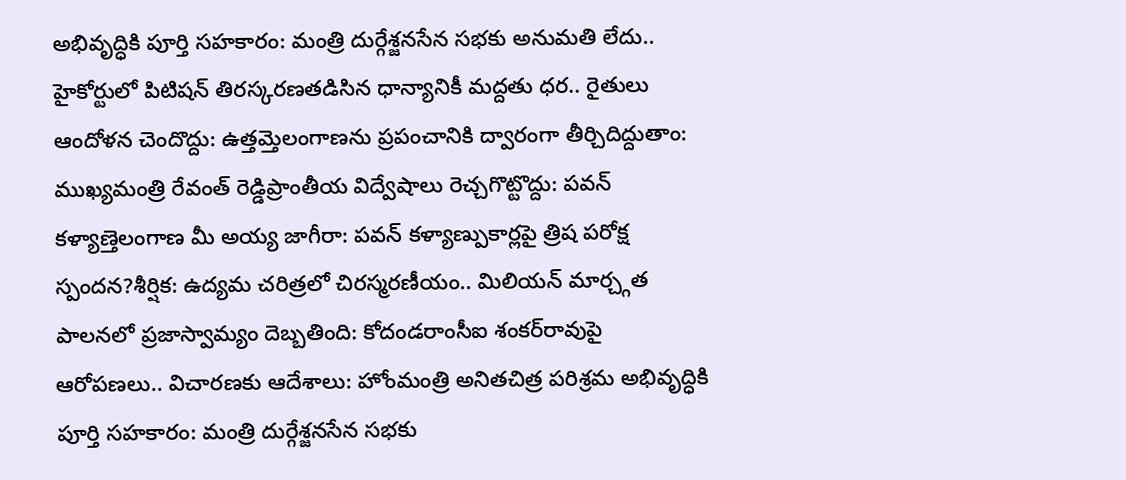అభివృద్ధికి పూర్తి సహకారం: మంత్రి దుర్గేశ్జనసేన సభకు అనుమతి లేదు.. హైకోర్టులో పిటిషన్ తిరస్కరణతడిసిన ధాన్యానికీ మద్దతు ధర.. రైతులు ఆందోళన చెందొద్దు: ఉత్తమ్తెలంగాణను ప్రపంచానికి ద్వారంగా తీర్చిదిద్దుతాం: ముఖ్యమంత్రి రేవంత్ రెడ్డిప్రాంతీయ విద్వేషాలు రెచ్చగొట్టొద్దు: పవన్ కళ్యాణ్తెలంగాణ మీ అయ్య జాగీరా: పవన్ కళ్యాణ్పుకార్లపై త్రిష పరోక్ష స్పందన?శీర్షిక: ఉద్యమ చరిత్రలో చిరస్మరణీయం.. మిలియన్ మార్చ్గత పాలనలో ప్రజాస్వామ్యం దెబ్బతింది: కోదండరాంసీఐ శంకర్‌రావుపై ఆరోపణలు.. విచారణకు ఆదేశాలు: హోంమంత్రి అనితచిత్ర పరిశ్రమ అభివృద్ధికి పూర్తి సహకారం: మంత్రి దుర్గేశ్జనసేన సభకు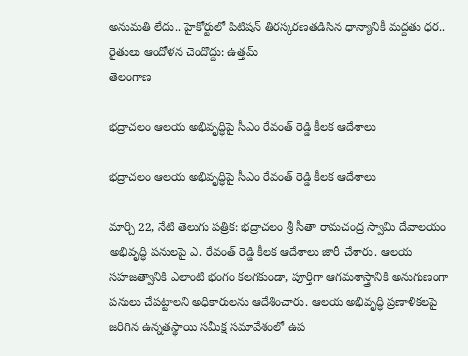అనుమతి లేదు.. హైకోర్టులో పిటిషన్ తిరస్కరణతడిసిన ధాన్యానికీ మద్దతు ధర.. రైతులు ఆందోళన చెందొద్దు: ఉత్తమ్
తెలంగాణ

భద్రాచలం ఆలయ అభివృద్ధిపై సీఎం రేవంత్ రెడ్డి కీలక ఆదేశాలు

భద్రాచలం ఆలయ అభివృద్ధిపై సీఎం రేవంత్ రెడ్డి కీలక ఆదేశాలు

మార్చి 22, నేటి తెలుగు పత్రిక: భద్రాచలం శ్రీ సీతా రామచంద్ర స్వామి దేవాలయం అభివృద్ధి పనులపై ఎ. రేవంత్ రెడ్డి కీలక ఆదేశాలు జారీ చేశారు. ఆలయ సహజత్వానికి ఎలాంటి భంగం కలగకుండా, పూర్తిగా ఆగమశాస్త్రానికి అనుగుణంగా పనులు చేపట్టాలని అధికారులను ఆదేశించారు. ఆలయ అభివృద్ధి ప్రణాళికలపై జరిగిన ఉన్నతస్థాయి సమీక్ష సమావేశంలో ఉప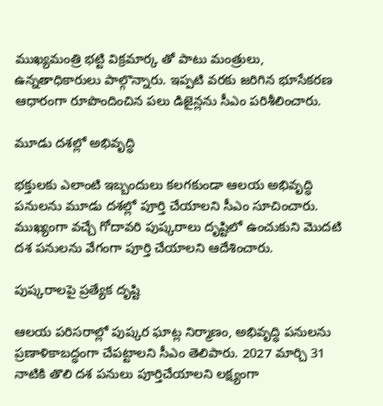ముఖ్యమంత్రి భట్టి విక్రమార్క తో పాటు మంత్రులు, ఉన్నతాధికారులు పాల్గొన్నారు. ఇప్పటి వరకు జరిగిన భూసేకరణ ఆధారంగా రూపొందించిన పలు డిజైన్లను సీఎం పరిశీలించారు.

మూడు దశల్లో అభివృద్ధి

భక్తులకు ఎలాంటి ఇబ్బందులు కలగకుండా ఆలయ అభివృద్ధి పనులను మూడు దశల్లో పూర్తి చేయాలని సీఎం సూచించారు. ముఖ్యంగా వచ్చే గోదావరి పుష్కరాలు దృష్టిలో ఉంచుకుని మొదటి దశ పనులను వేగంగా పూర్తి చేయాలని ఆదేశించారు.

పుష్కరాలపై ప్రత్యేక దృష్టి

ఆలయ పరిసరాల్లో పుష్కర ఘాట్ల నిర్మాణం, అభివృద్ధి పనులను ప్రణాళికాబద్ధంగా చేపట్టాలని సీఎం తెలిపారు. 2027 మార్చి 31 నాటికి తొలి దశ పనులు పూర్తిచేయాలని లక్ష్యంగా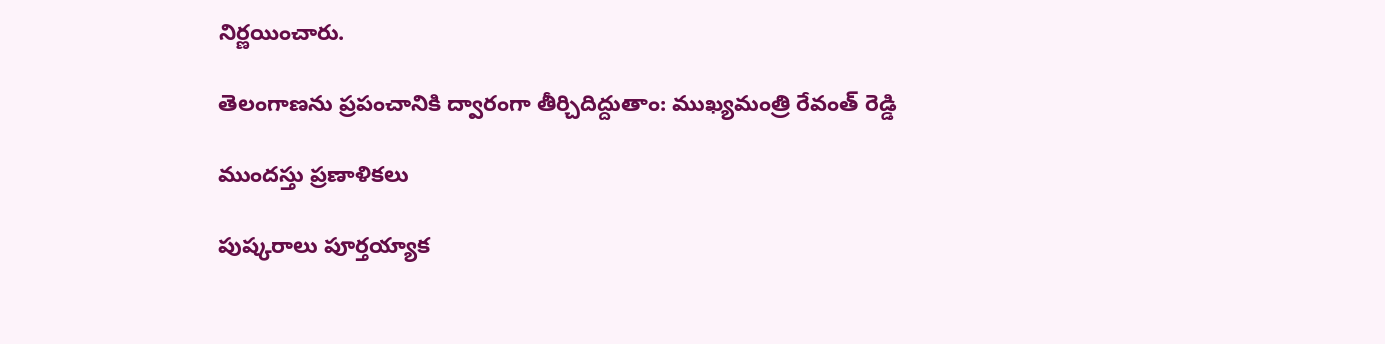నిర్ణయించారు.

తెలంగాణను ప్రపంచానికి ద్వారంగా తీర్చిదిద్దుతాం: ముఖ్యమంత్రి రేవంత్ రెడ్డి

ముందస్తు ప్రణాళికలు

పుష్కరాలు పూర్తయ్యాక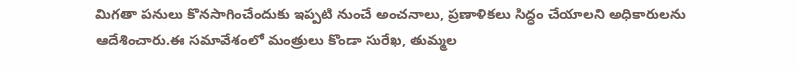మిగతా పనులు కొనసాగించేందుకు ఇప్పటి నుంచే అంచనాలు, ప్రణాళికలు సిద్ధం చేయాలని అధికారులను ఆదేశించారు.ఈ సమావేశంలో మంత్రులు కొండా సురేఖ, తుమ్మల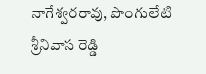నాగేశ్వరరావు, పొంగులేటి శ్రీనివాస రెడ్డి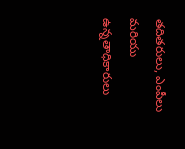తదితరులు, ఎంపీలు మరియు ఉన్నతాధికారులు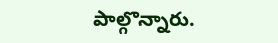పాల్గొన్నారు.